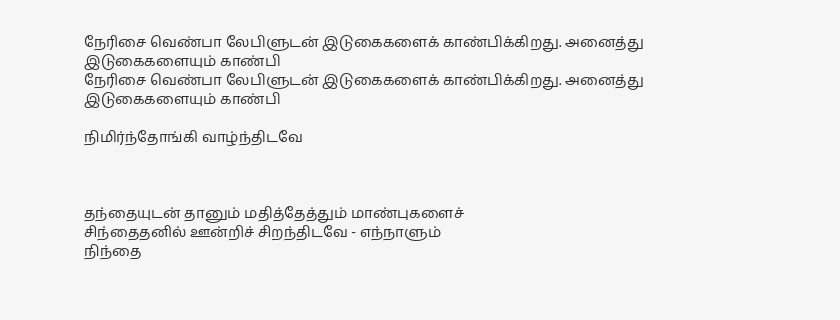நேரிசை வெண்பா லேபிளுடன் இடுகைகளைக் காண்பிக்கிறது. அனைத்து இடுகைகளையும் காண்பி
நேரிசை வெண்பா லேபிளுடன் இடுகைகளைக் காண்பிக்கிறது. அனைத்து இடுகைகளையும் காண்பி

நிமிர்ந்தோங்கி வாழ்ந்திடவே



தந்தையுடன் தானும் மதித்தேத்தும் மாண்புகளைச்
சிந்தைதனில் ஊன்றிச் சிறந்திடவே - எந்நாளும்
நிந்தை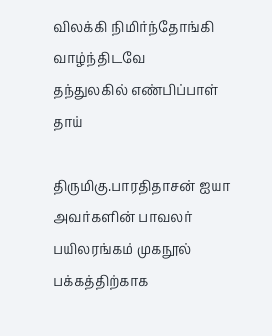விலக்கி நிமிர்ந்தோங்கி வாழ்ந்திடவே
தந்துலகில் எண்பிப்பாள் தாய்

திருமிகு.பாரதிதாசன் ஐயா அவர்களின் பாவலர் பயிலரங்கம் முகநூல் பக்கத்திற்காக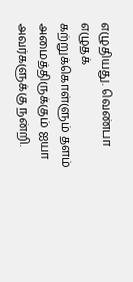எழுதியது. வெண்பா எழுதக் கற்றுக்கொள்ளும் தளம் அமைத்திருக்கும் ஐயா அவர்களுக்கு நன்றி.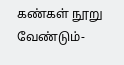கண்கள் நூறு வேண்டும்-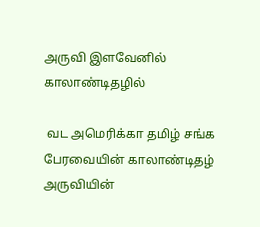அருவி இளவேனில் காலாண்டிதழில்

 வட அமெரிக்கா தமிழ் சங்க பேரவையின் காலாண்டிதழ் அருவியின்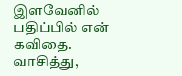இளவேனில் பதிப்பில் என் கவிதை.  வாசித்து,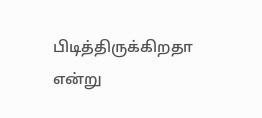பிடித்திருக்கிறதா என்று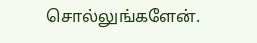சொல்லுங்களேன்.